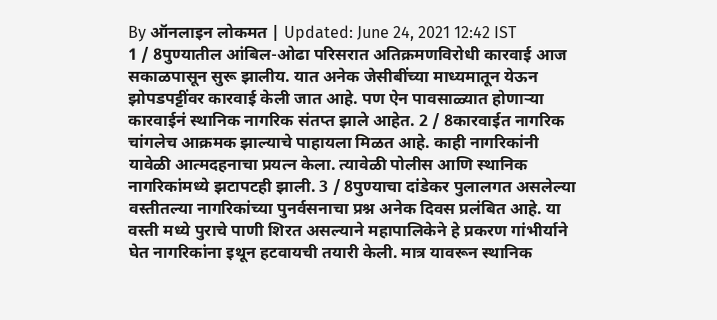By ऑनलाइन लोकमत | Updated: June 24, 2021 12:42 IST
1 / 8पुण्यातील आंबिल-ओढा परिसरात अतिक्रमणविरोधी कारवाई आज सकाळपासून सुरू झालीय. यात अनेक जेसीबींच्या माध्यमातून येऊन झोपडपट्टींवर कारवाई केली जात आहे. पण ऐन पावसाळ्यात होणाऱ्या कारवाईनं स्थानिक नागरिक संतप्त झाले आहेत. 2 / 8कारवाईत नागरिक चांगलेच आक्रमक झाल्याचे पाहायला मिळत आहे. काही नागरिकांनी यावेळी आत्मदहनाचा प्रयत्न केला. त्यावेळी पोलीस आणि स्थानिक नागरिकांमध्ये झटापटही झाली. 3 / 8पुण्याचा दांडेकर पुलालगत असलेल्या वस्तीतल्या नागरिकांच्या पुनर्वसनाचा प्रश्न अनेक दिवस प्रलंबित आहे. या वस्ती मध्ये पुराचे पाणी शिरत असल्याने महापालिकेने हे प्रकरण गांभीर्याने घेत नागरिकांना इथून हटवायची तयारी केली. मात्र यावरून स्थानिक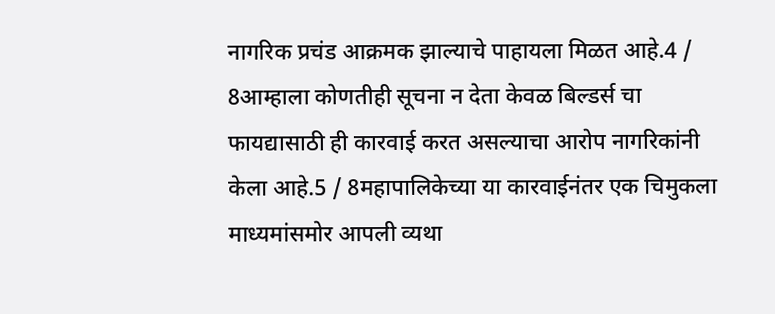नागरिक प्रचंड आक्रमक झाल्याचे पाहायला मिळत आहे.4 / 8आम्हाला कोणतीही सूचना न देता केवळ बिल्डर्स चा फायद्यासाठी ही कारवाई करत असल्याचा आरोप नागरिकांनी केला आहे.5 / 8महापालिकेच्या या कारवाईनंतर एक चिमुकला माध्यमांसमोर आपली व्यथा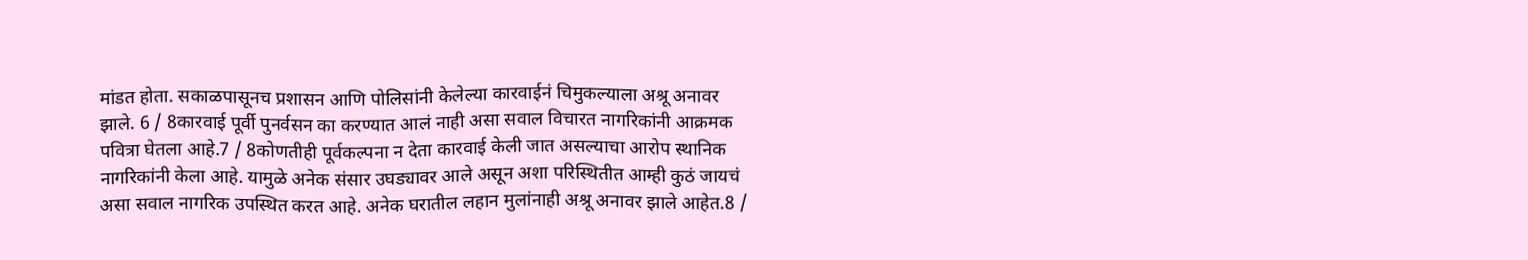मांडत होता. सकाळपासूनच प्रशासन आणि पोलिसांनी केलेल्या कारवाईनं चिमुकल्याला अश्रू अनावर झाले. 6 / 8कारवाई पूर्वी पुनर्वसन का करण्यात आलं नाही असा सवाल विचारत नागरिकांनी आक्रमक पवित्रा घेतला आहे.7 / 8कोणतीही पूर्वकल्पना न देता कारवाई केली जात असल्याचा आरोप स्थानिक नागरिकांनी केला आहे. यामुळे अनेक संसार उघड्यावर आले असून अशा परिस्थितीत आम्ही कुठं जायचं असा सवाल नागरिक उपस्थित करत आहे. अनेक घरातील लहान मुलांनाही अश्रू अनावर झाले आहेत.8 /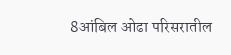8आंबिल ओढा परिसरातील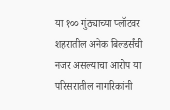या १०० गुंठ्याच्या प्लॉटवर शहरातील अनेक बिल्डर्संची नजर असल्याचा आरोप या परिसरातील नागरिकांनी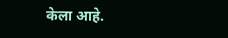केला आहे.